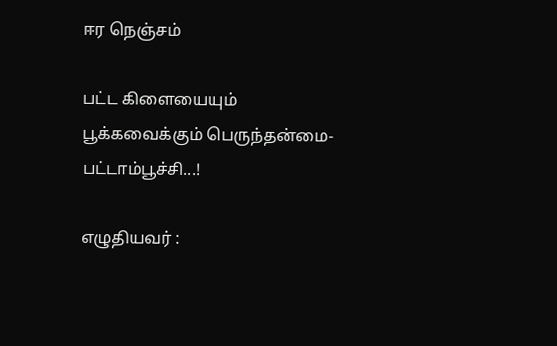ஈர நெஞ்சம்

பட்ட கிளையையும்
பூக்கவைக்கும் பெருந்தன்மை-
பட்டாம்பூச்சி...!

எழுதியவர் :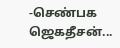-செண்பக ஜெகதீசன்...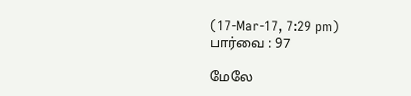(17-Mar-17, 7:29 pm)
பார்வை : 97

மேலே